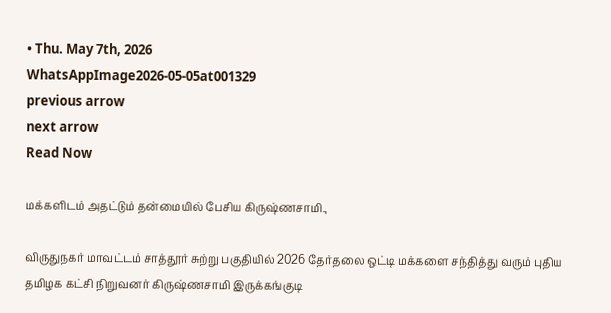• Thu. May 7th, 2026
WhatsAppImage2026-05-05at001329
previous arrow
next arrow
Read Now

மக்களிடம் அதட்டும் தன்மையில் பேசிய கிருஷ்ணசாமி.,

விருதுநகர் மாவட்டம் சாத்தூர் சுற்று பகுதியில் 2026 தேர்தலை ஒட்டி மக்களை சந்தித்து வரும் புதிய தமிழக கட்சி நிறுவனர் கிருஷ்ணசாமி இருக்கங்குடி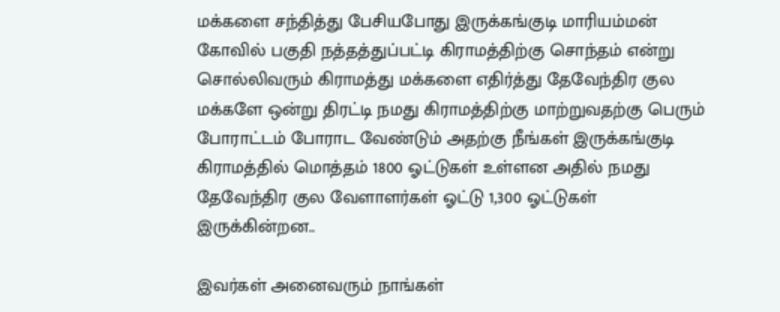மக்களை சந்தித்து பேசியபோது இருக்கங்குடி மாரியம்மன் கோவில் பகுதி நத்தத்துப்பட்டி கிராமத்திற்கு சொந்தம் என்று சொல்லிவரும் கிராமத்து மக்களை எதிர்த்து தேவேந்திர குல மக்களே ஒன்று திரட்டி நமது கிராமத்திற்கு மாற்றுவதற்கு பெரும் போராட்டம் போராட வேண்டும் அதற்கு நீங்கள் இருக்கங்குடி கிராமத்தில் மொத்தம் 1800 ஓட்டுகள் உள்ளன அதில் நமது தேவேந்திர குல வேளாளர்கள் ஓட்டு 1,300 ஓட்டுகள் இருக்கின்றன..

இவர்கள் அனைவரும் நாங்கள்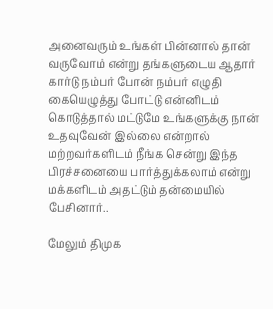அனைவரும் உங்கள் பின்னால் தான் வருவோம் என்று தங்களுடைய ஆதார் கார்டு நம்பர் போன் நம்பர் எழுதி கையெழுத்து போட்டு என்னிடம் கொடுத்தால் மட்டுமே உங்களுக்கு நான் உதவுவேன் இல்லை என்றால் மற்றவர்களிடம் நீங்க சென்று இந்த பிரச்சனையை பார்த்துக்கலாம் என்று மக்களிடம் அதட்டும் தன்மையில் பேசினார்..

மேலும் திமுக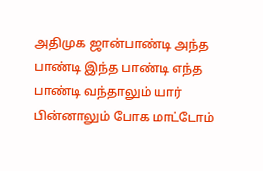அதிமுக ஜான்பாண்டி அந்த பாண்டி இந்த பாண்டி எந்த பாண்டி வந்தாலும் யார் பின்னாலும் போக மாட்டோம்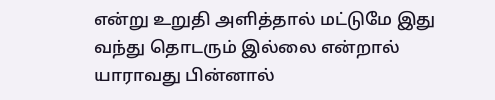என்று உறுதி அளித்தால் மட்டுமே இது வந்து தொடரும் இல்லை என்றால் யாராவது பின்னால்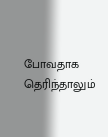போவதாக தெரிந்தாலும்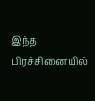இந்த பிரச்சினையில்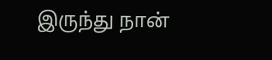இருந்து நான்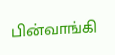பின்வாங்கி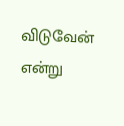விடுவேன் என்று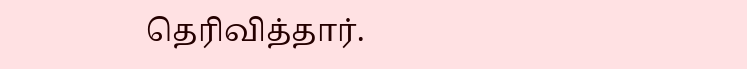தெரிவித்தார்.